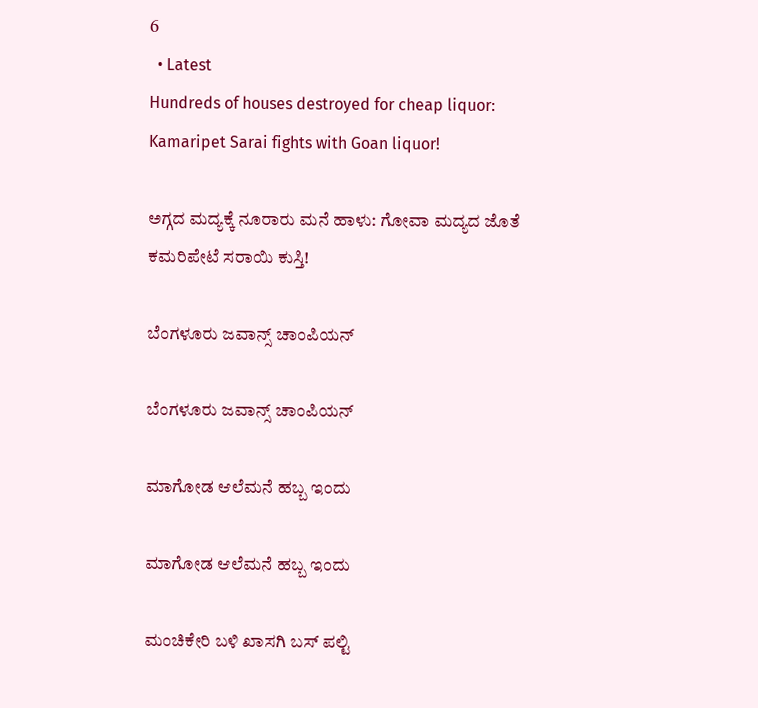6
  • Latest
Hundreds of houses destroyed for cheap liquor: Kamaripet Sarai fights with Goan liquor!

ಅಗ್ಗದ ಮದ್ಯಕ್ಕೆ ನೂರಾರು ಮನೆ ಹಾಳು: ಗೋವಾ ಮದ್ಯದ ಜೊತೆ ಕಮರಿಪೇಟೆ ಸರಾಯಿ ಕುಸ್ತಿ!

ಬೆಂಗಳೂರು ಜವಾನ್ಸ್ ಚಾಂಪಿಯನ್

ಬೆಂಗಳೂರು ಜವಾನ್ಸ್ ಚಾಂಪಿಯನ್

ಮಾಗೋಡ ಆಲೆಮನೆ ಹಬ್ಬ ಇಂದು

ಮಾಗೋಡ ಆಲೆಮನೆ ಹಬ್ಬ ಇಂದು

ಮಂಚಿಕೇರಿ‌ ಬಳಿ ಖಾಸಗಿ ಬಸ್ ಪಲ್ಟಿ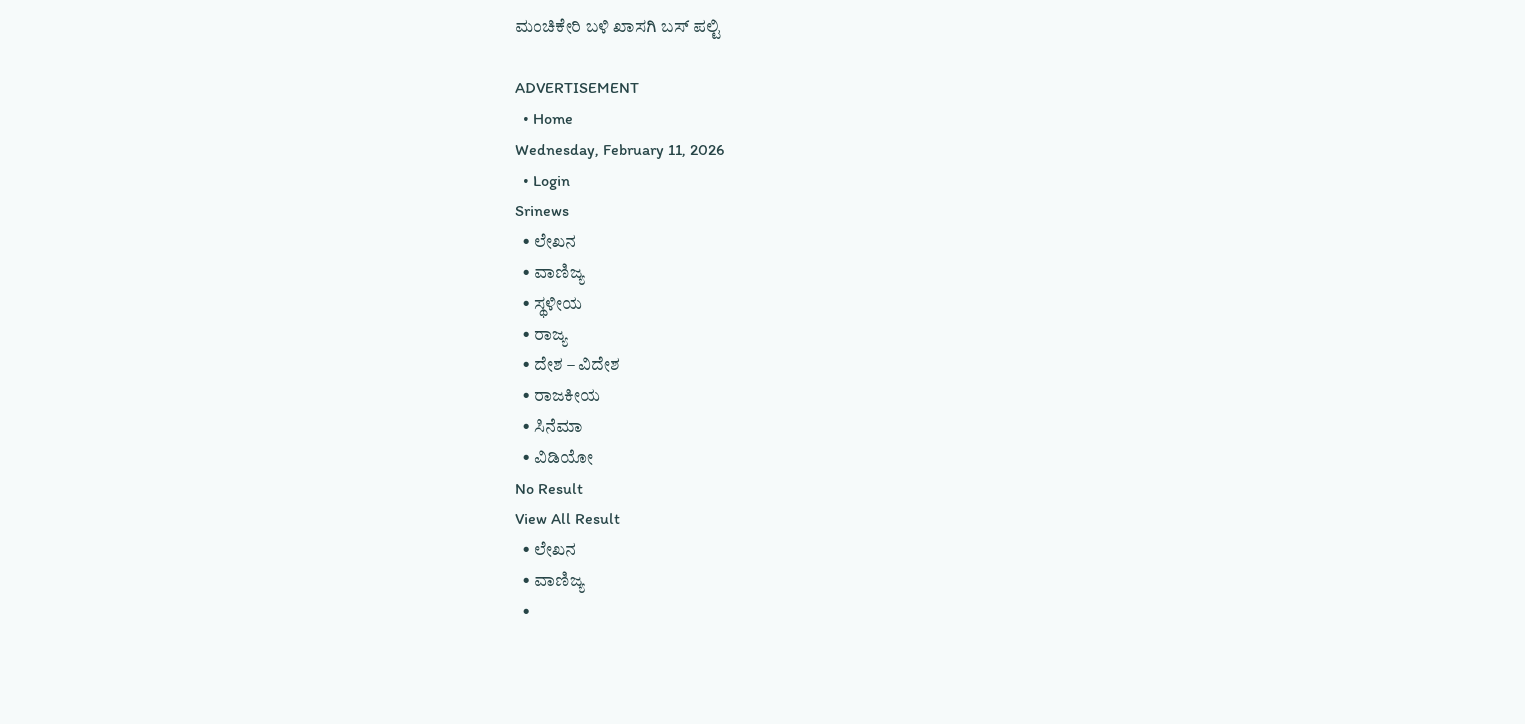ಮಂಚಿಕೇರಿ‌ ಬಳಿ ಖಾಸಗಿ ಬಸ್ ಪಲ್ಟಿ

ADVERTISEMENT
  • Home
Wednesday, February 11, 2026
  • Login
Srinews
  • ಲೇಖನ
  • ವಾಣಿಜ್ಯ
  • ಸ್ಥಳೀಯ
  • ರಾಜ್ಯ
  • ದೇಶ – ವಿದೇಶ
  • ರಾಜಕೀಯ
  • ಸಿನೆಮಾ
  • ವಿಡಿಯೋ
No Result
View All Result
  • ಲೇಖನ
  • ವಾಣಿಜ್ಯ
  •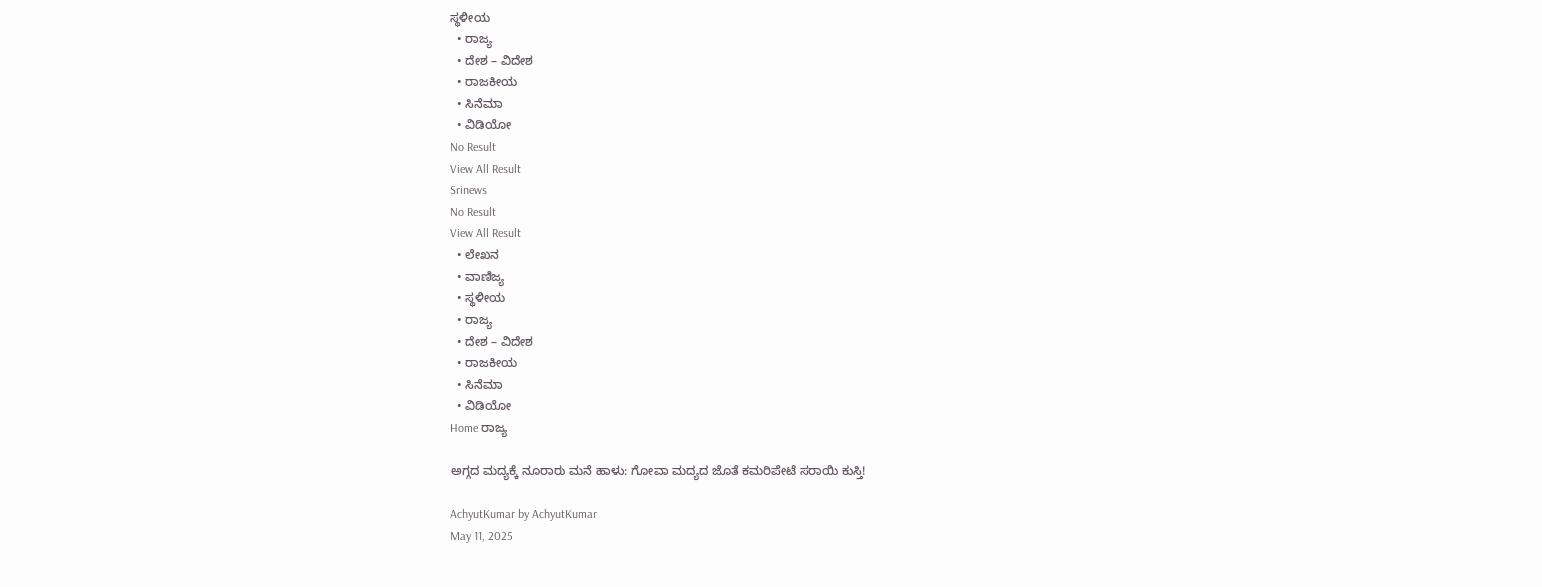ಸ್ಥಳೀಯ
  • ರಾಜ್ಯ
  • ದೇಶ – ವಿದೇಶ
  • ರಾಜಕೀಯ
  • ಸಿನೆಮಾ
  • ವಿಡಿಯೋ
No Result
View All Result
Srinews
No Result
View All Result
  • ಲೇಖನ
  • ವಾಣಿಜ್ಯ
  • ಸ್ಥಳೀಯ
  • ರಾಜ್ಯ
  • ದೇಶ – ವಿದೇಶ
  • ರಾಜಕೀಯ
  • ಸಿನೆಮಾ
  • ವಿಡಿಯೋ
Home ರಾಜ್ಯ

ಅಗ್ಗದ ಮದ್ಯಕ್ಕೆ ನೂರಾರು ಮನೆ ಹಾಳು: ಗೋವಾ ಮದ್ಯದ ಜೊತೆ ಕಮರಿಪೇಟೆ ಸರಾಯಿ ಕುಸ್ತಿ!

AchyutKumar by AchyutKumar
May 11, 2025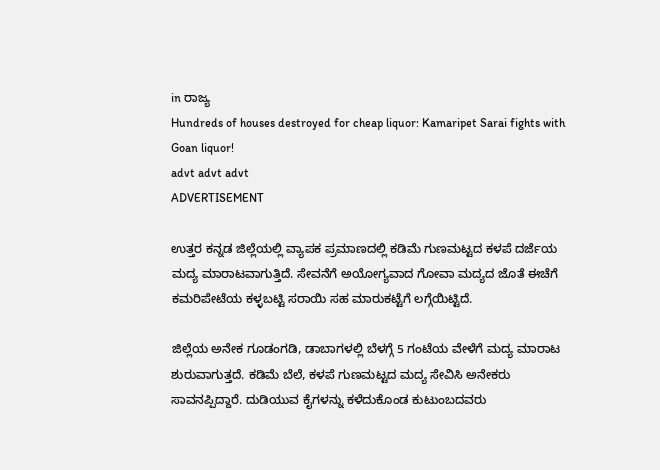in ರಾಜ್ಯ
Hundreds of houses destroyed for cheap liquor: Kamaripet Sarai fights with Goan liquor!
advt advt advt
ADVERTISEMENT

ಉತ್ತರ ಕನ್ನಡ ಜಿಲ್ಲೆಯಲ್ಲಿ ವ್ಯಾಪಕ ಪ್ರಮಾಣದಲ್ಲಿ ಕಡಿಮೆ ಗುಣಮಟ್ಟದ ಕಳಪೆ ದರ್ಜೆಯ ಮದ್ಯ ಮಾರಾಟವಾಗುತ್ತಿದೆ. ಸೇವನೆಗೆ ಅಯೋಗ್ಯವಾದ ಗೋವಾ ಮದ್ಯದ ಜೊತೆ ಈಚೆಗೆ ಕಮರಿಪೇಟೆಯ ಕಳ್ಳಬಟ್ಟಿ ಸರಾಯಿ ಸಹ ಮಾರುಕಟ್ಟೆಗೆ ಲಗ್ಗೆಯಿಟ್ಟಿದೆ.

ಜಿಲ್ಲೆಯ ಅನೇಕ ಗೂಡಂಗಡಿ, ಡಾಬಾಗಳಲ್ಲಿ ಬೆಳಗ್ಗೆ 5 ಗಂಟೆಯ ವೇಳೆಗೆ ಮದ್ಯ ಮಾರಾಟ ಶುರುವಾಗುತ್ತದೆ. ಕಡಿಮೆ ಬೆಲೆ, ಕಳಪೆ ಗುಣಮಟ್ಟದ ಮದ್ಯ ಸೇವಿಸಿ ಅನೇಕರು ಸಾವನಪ್ಪಿದ್ದಾರೆ. ದುಡಿಯುವ ಕೈಗಳನ್ನು ಕಳೆದುಕೊಂಡ ಕುಟುಂಬದವರು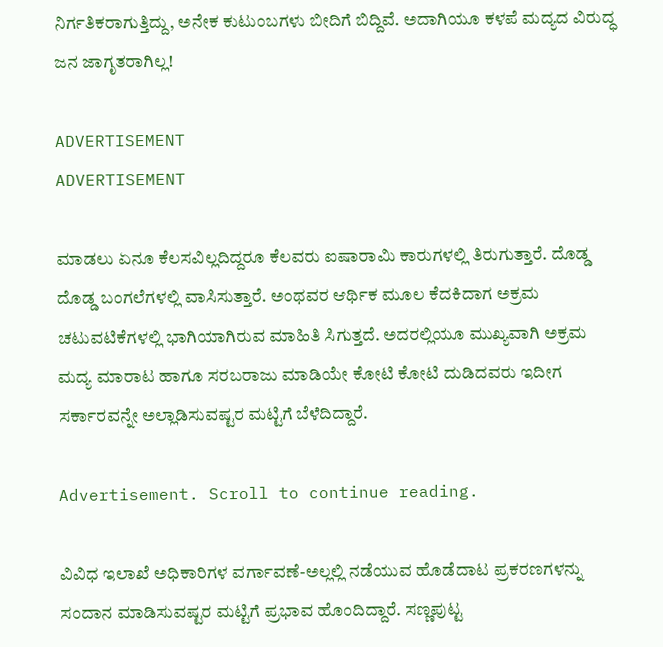ನಿರ್ಗತಿಕರಾಗುತ್ತಿದ್ದು, ಅನೇಕ ಕುಟುಂಬಗಳು ಬೀದಿಗೆ ಬಿದ್ದಿವೆ. ಅದಾಗಿಯೂ ಕಳಪೆ ಮದ್ಯದ ವಿರುದ್ಧ ಜನ ಜಾಗೃತರಾಗಿಲ್ಲ!

ADVERTISEMENT
ADVERTISEMENT

ಮಾಡಲು ಏನೂ ಕೆಲಸವಿಲ್ಲದಿದ್ದರೂ ಕೆಲವರು ಐಷಾರಾಮಿ ಕಾರುಗಳಲ್ಲಿ ತಿರುಗುತ್ತಾರೆ. ದೊಡ್ಡ ದೊಡ್ಡ ಬಂಗಲೆಗಳಲ್ಲಿ ವಾಸಿಸುತ್ತಾರೆ. ಅಂಥವರ ಆರ್ಥಿಕ ಮೂಲ ಕೆದಕಿದಾಗ ಅಕ್ರಮ ಚಟುವಟಿಕೆಗಳಲ್ಲಿ ಭಾಗಿಯಾಗಿರುವ ಮಾಹಿತಿ ಸಿಗುತ್ತದೆ. ಅದರಲ್ಲಿಯೂ ಮುಖ್ಯವಾಗಿ ಅಕ್ರಮ ಮದ್ಯ ಮಾರಾಟ ಹಾಗೂ ಸರಬರಾಜು ಮಾಡಿಯೇ ಕೋಟಿ ಕೋಟಿ ದುಡಿದವರು ಇದೀಗ ಸರ್ಕಾರವನ್ನೇ ಅಲ್ಲಾಡಿಸುವಷ್ಟರ ಮಟ್ಟಿಗೆ ಬೆಳೆದಿದ್ದಾರೆ.

Advertisement. Scroll to continue reading.

ವಿವಿಧ ಇಲಾಖೆ ಅಧಿಕಾರಿಗಳ ವರ್ಗಾವಣೆ-ಅಲ್ಲಲ್ಲಿ ನಡೆಯುವ ಹೊಡೆದಾಟ ಪ್ರಕರಣಗಳನ್ನು ಸಂದಾನ ಮಾಡಿಸುವಷ್ಟರ ಮಟ್ಟಿಗೆ ಪ್ರಭಾವ ಹೊಂದಿದ್ದಾರೆ. ಸಣ್ಣಪುಟ್ಟ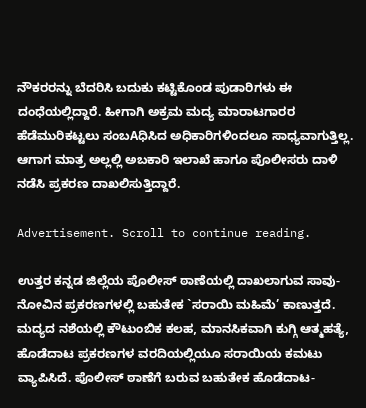ನೌಕರರನ್ನು ಬೆದರಿಸಿ ಬದುಕು ಕಟ್ಟಿಕೊಂಡ ಪುಡಾರಿಗಳು ಈ ದಂಧೆಯಲ್ಲಿದ್ದಾರೆ. ಹೀಗಾಗಿ ಅಕ್ರಮ ಮದ್ಯ ಮಾರಾಟಗಾರರ ಹೆಡೆಮುರಿಕಟ್ಟಲು ಸಂಬAಧಿಸಿದ ಅಧಿಕಾರಿಗಳಿಂದಲೂ ಸಾಧ್ಯವಾಗುತ್ತಿಲ್ಲ. ಆಗಾಗ ಮಾತ್ರ ಅಲ್ಲಲ್ಲಿ ಅಬಕಾರಿ ಇಲಾಖೆ ಹಾಗೂ ಪೊಲೀಸರು ದಾಳಿ ನಡೆಸಿ ಪ್ರಕರಣ ದಾಖಲಿಸುತ್ತಿದ್ದಾರೆ.

Advertisement. Scroll to continue reading.

ಉತ್ತರ ಕನ್ನಡ ಜಿಲ್ಲೆಯ ಪೊಲೀಸ್ ಠಾಣೆಯಲ್ಲಿ ದಾಖಲಾಗುವ ಸಾವು-ನೋವಿನ ಪ್ರಕರಣಗಳಲ್ಲಿ ಬಹುತೇಕ `ಸರಾಯಿ ಮಹಿಮೆ’ ಕಾಣುತ್ತದೆ. ಮದ್ಯದ ನಶೆಯಲ್ಲಿ ಕೌಟುಂಬಿಕ ಕಲಹ, ಮಾನಸಿಕವಾಗಿ ಕುಗ್ಗಿ ಆತ್ಮಹತ್ಯೆ, ಹೊಡೆದಾಟ ಪ್ರಕರಣಗಳ ವರದಿಯಲ್ಲಿಯೂ ಸರಾಯಿಯ ಕಮಟು ವ್ಯಾಪಿಸಿದೆ. ಪೊಲೀಸ್ ಠಾಣೆಗೆ ಬರುವ ಬಹುತೇಕ ಹೊಡೆದಾಟ-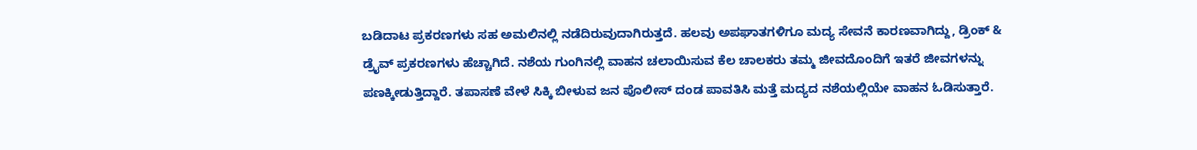ಬಡಿದಾಟ ಪ್ರಕರಣಗಳು ಸಹ ಅಮಲಿನಲ್ಲಿ ನಡೆದಿರುವುದಾಗಿರುತ್ತದೆ. ಹಲವು ಅಪಘಾತಗಳಿಗೂ ಮದ್ಯ ಸೇವನೆ ಕಾರಣವಾಗಿದ್ದು, ಡ್ರಿಂಕ್ & ಡ್ರೈವ್ ಪ್ರಕರಣಗಳು ಹೆಚ್ಚಾಗಿದೆ. ನಶೆಯ ಗುಂಗಿನಲ್ಲಿ ವಾಹನ ಚಲಾಯಿಸುವ ಕೆಲ ಚಾಲಕರು ತಮ್ಮ ಜೀವದೊಂದಿಗೆ ಇತರೆ ಜೀವಗಳನ್ನು ಪಣಕ್ಕೀಡುತ್ತಿದ್ದಾರೆ. ತಪಾಸಣೆ ವೇಳೆ ಸಿಕ್ಕಿ ಬೀಳುವ ಜನ ಪೊಲೀಸ್ ದಂಡ ಪಾವತಿಸಿ ಮತ್ತೆ ಮದ್ಯದ ನಶೆಯಲ್ಲಿಯೇ ವಾಹನ ಓಡಿಸುತ್ತಾರೆ.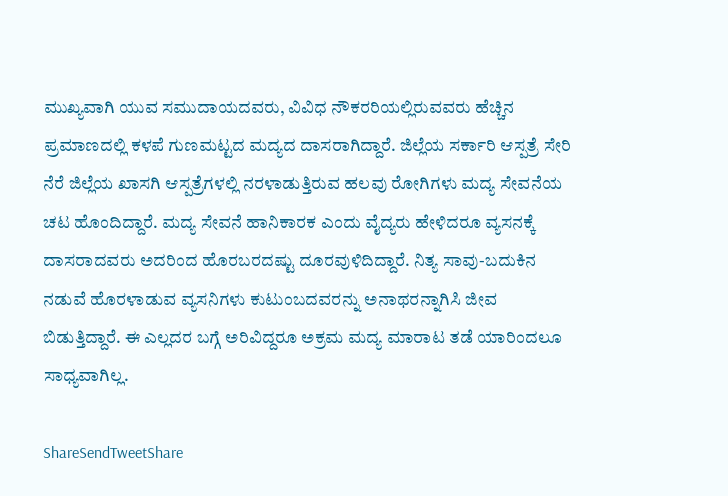ಮುಖ್ಯವಾಗಿ ಯುವ ಸಮುದಾಯದವರು, ವಿವಿಧ ನೌಕರರಿಯಲ್ಲಿರುವವರು ಹೆಚ್ಚಿನ ಪ್ರಮಾಣದಲ್ಲಿ ಕಳಪೆ ಗುಣಮಟ್ಟದ ಮದ್ಯದ ದಾಸರಾಗಿದ್ದಾರೆ. ಜಿಲ್ಲೆಯ ಸರ್ಕಾರಿ ಆಸ್ಪತ್ರೆ ಸೇರಿ ನೆರೆ ಜಿಲ್ಲೆಯ ಖಾಸಗಿ ಆಸ್ಪತ್ರೆಗಳಲ್ಲಿ ನರಳಾಡುತ್ತಿರುವ ಹಲವು ರೋಗಿಗಳು ಮದ್ಯ ಸೇವನೆಯ ಚಟ ಹೊಂದಿದ್ದಾರೆ. ಮದ್ಯ ಸೇವನೆ ಹಾನಿಕಾರಕ ಎಂದು ವೈದ್ಯರು ಹೇಳಿದರೂ ವ್ಯಸನಕ್ಕೆ ದಾಸರಾದವರು ಅದರಿಂದ ಹೊರಬರದಷ್ಟು ದೂರವುಳಿದಿದ್ದಾರೆ. ನಿತ್ಯ ಸಾವು-ಬದುಕಿನ ನಡುವೆ ಹೊರಳಾಡುವ ವ್ಯಸನಿಗಳು ಕುಟುಂಬದವರನ್ನು ಅನಾಥರನ್ನಾಗಿಸಿ ಜೀವ ಬಿಡುತ್ತಿದ್ದಾರೆ. ಈ ಎಲ್ಲದರ ಬಗ್ಗೆ ಅರಿವಿದ್ದರೂ ಅಕ್ರಮ ಮದ್ಯ ಮಾರಾಟ ತಡೆ ಯಾರಿಂದಲೂ ಸಾಧ್ಯವಾಗಿಲ್ಲ.

ShareSendTweetShare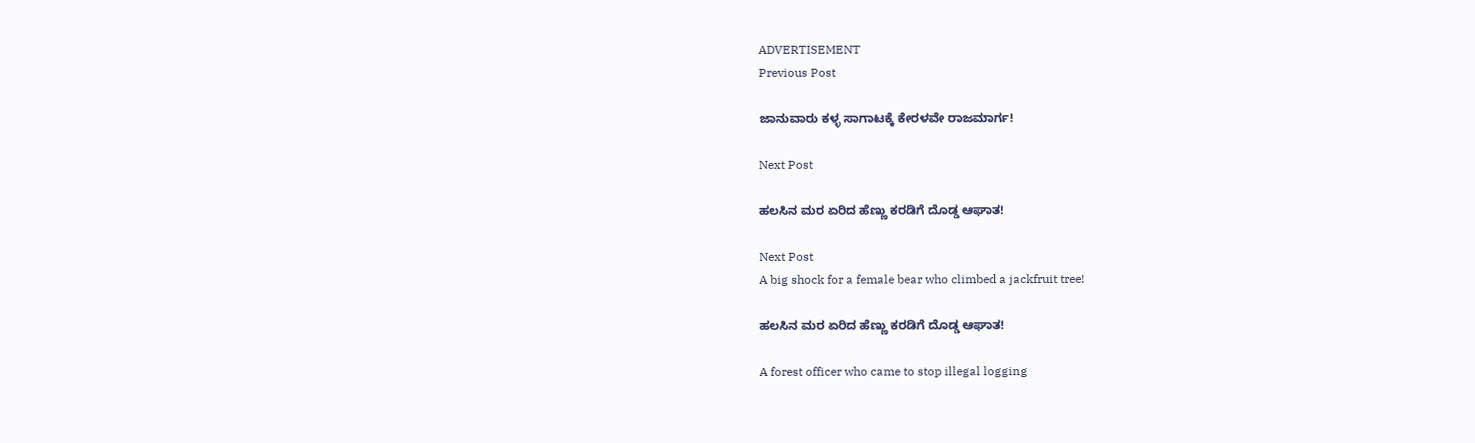ADVERTISEMENT
Previous Post

ಜಾನುವಾರು ಕಳ್ಳ ಸಾಗಾಟಕ್ಕೆ ಕೇರಳವೇ ರಾಜಮಾರ್ಗ!

Next Post

ಹಲಸಿನ ಮರ ಏರಿದ ಹೆಣ್ಣು ಕರಡಿಗೆ ದೊಡ್ಡ ಆಘಾತ!

Next Post
A big shock for a female bear who climbed a jackfruit tree!

ಹಲಸಿನ ಮರ ಏರಿದ ಹೆಣ್ಣು ಕರಡಿಗೆ ದೊಡ್ಡ ಆಘಾತ!

A forest officer who came to stop illegal logging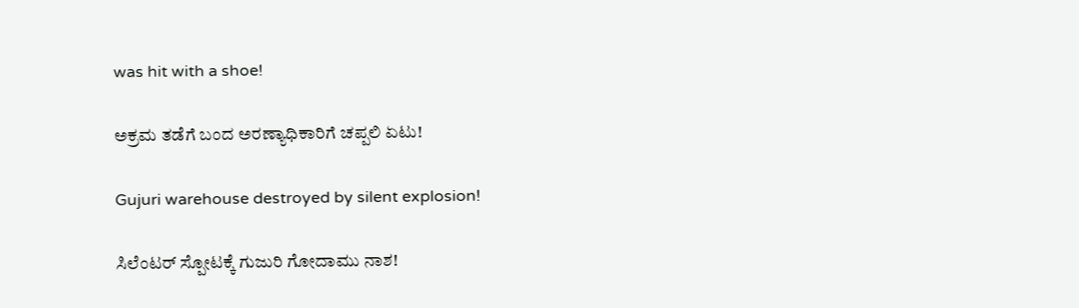was hit with a shoe!

ಅಕ್ರಮ ತಡೆಗೆ ಬಂದ ಅರಣ್ಯಾಧಿಕಾರಿಗೆ ಚಪ್ಪಲಿ ಏಟು!

Gujuri warehouse destroyed by silent explosion!

ಸಿಲೆಂಟರ್ ಸ್ಪೋಟಕ್ಕೆ ಗುಜುರಿ ಗೋದಾಮು ನಾಶ!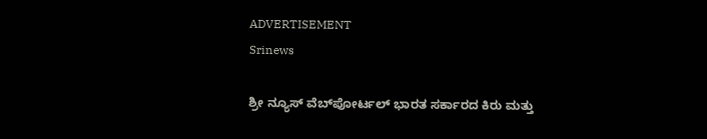ADVERTISEMENT
Srinews

ಶ್ರೀ ನ್ಯೂಸ್ ವೆಬ್‌ಪೋರ್ಟಲ್ ಭಾರತ ಸರ್ಕಾರದ ಕಿರು ಮತ್ತು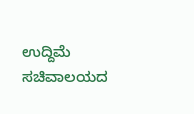ಉದ್ದಿಮೆ ಸಚಿವಾಲಯದ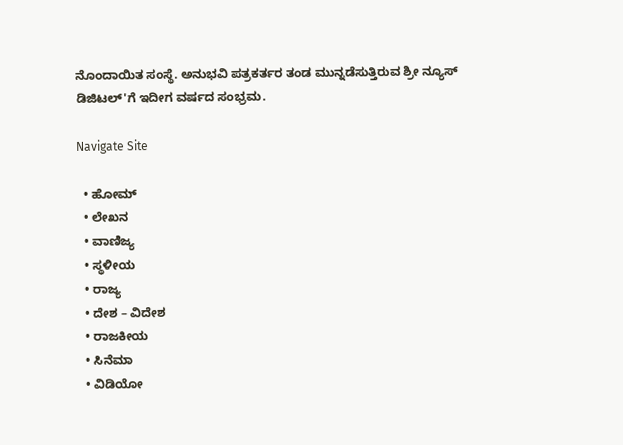ನೊಂದಾಯಿತ ಸಂಸ್ಥೆ. ಅನುಭವಿ ಪತ್ರಕರ್ತರ ತಂಡ ಮುನ್ನಡೆಸುತ್ತಿರುವ ಶ್ರೀ ನ್ಯೂಸ್ ಡಿಜಿಟಲ್'ಗೆ ಇದೀಗ ವರ್ಷದ ಸಂಭ್ರಮ.

Navigate Site

  • ಹೋಮ್
  • ಲೇಖನ
  • ವಾಣಿಜ್ಯ
  • ಸ್ಥಳೀಯ
  • ರಾಜ್ಯ
  • ದೇಶ – ವಿದೇಶ
  • ರಾಜಕೀಯ
  • ಸಿನೆಮಾ
  • ವಿಡಿಯೋ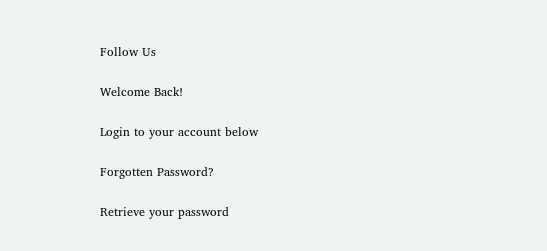Follow Us

Welcome Back!

Login to your account below

Forgotten Password?

Retrieve your password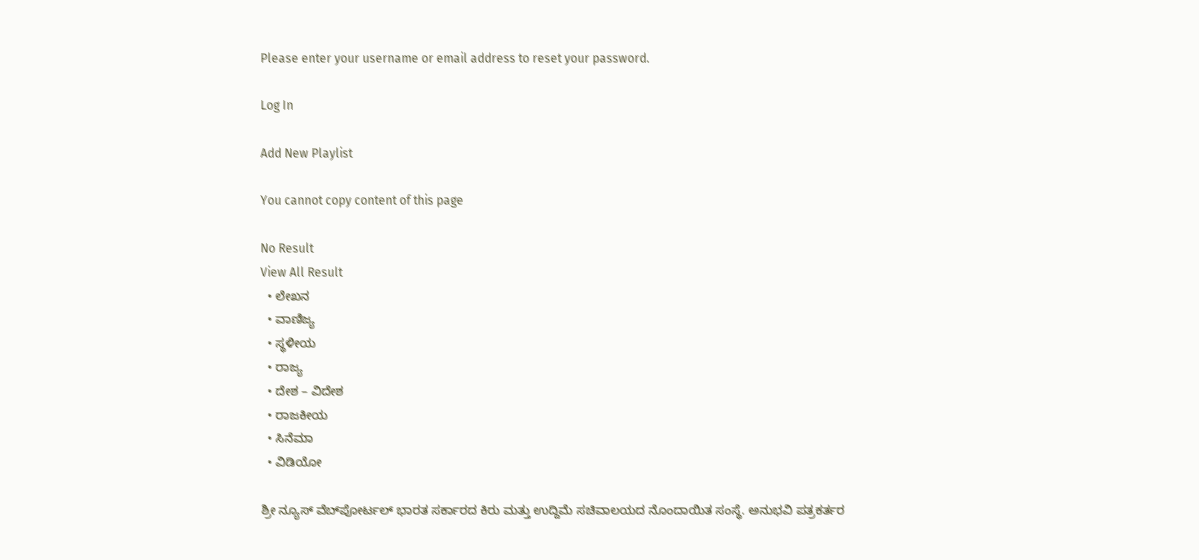Please enter your username or email address to reset your password.

Log In

Add New Playlist

You cannot copy content of this page

No Result
View All Result
  • ಲೇಖನ
  • ವಾಣಿಜ್ಯ
  • ಸ್ಥಳೀಯ
  • ರಾಜ್ಯ
  • ದೇಶ – ವಿದೇಶ
  • ರಾಜಕೀಯ
  • ಸಿನೆಮಾ
  • ವಿಡಿಯೋ

ಶ್ರೀ ನ್ಯೂಸ್ ವೆಬ್‌ಪೋರ್ಟಲ್ ಭಾರತ ಸರ್ಕಾರದ ಕಿರು ಮತ್ತು ಉದ್ದಿಮೆ ಸಚಿವಾಲಯದ ನೊಂದಾಯಿತ ಸಂಸ್ಥೆ. ಅನುಭವಿ ಪತ್ರಕರ್ತರ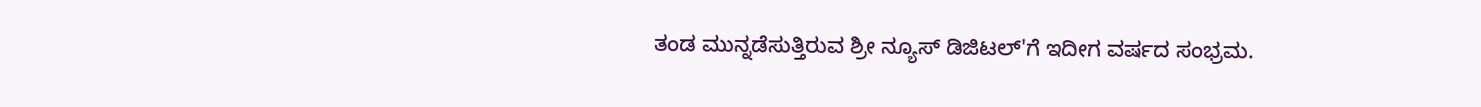ತಂಡ ಮುನ್ನಡೆಸುತ್ತಿರುವ ಶ್ರೀ ನ್ಯೂಸ್ ಡಿಜಿಟಲ್'ಗೆ ಇದೀಗ ವರ್ಷದ ಸಂಭ್ರಮ.